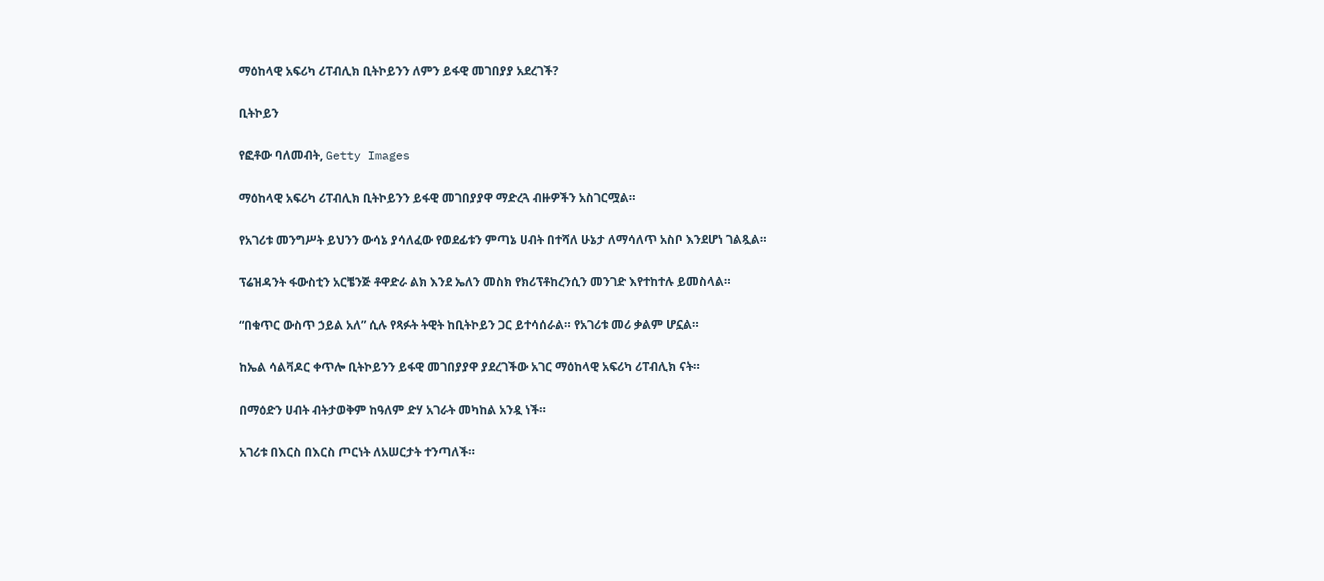ማዕከላዊ አፍሪካ ሪፐብሊክ ቢትኮይንን ለምን ይፋዊ መገበያያ አደረገች?

ቢትኮይን

የፎቶው ባለመብት, Getty Images

ማዕከላዊ አፍሪካ ሪፐብሊክ ቢትኮይንን ይፋዊ መገበያያዋ ማድረጓ ብዙዎችን አስገርሟል።

የአገሪቱ መንግሥት ይህንን ውሳኔ ያሳለፈው የወደፊቱን ምጣኔ ሀብት በተሻለ ሁኔታ ለማሳለጥ አስቦ እንደሆነ ገልጿል።

ፕሬዝዳንት ፋውስቲን አርቼንጅ ቶዋድራ ልክ እንደ ኤለን መስክ የክሪፕቶከረንሲን መንገድ እየተከተሉ ይመስላል።

“በቁጥር ውስጥ ኃይል አለ” ሲሉ የጻፉት ትዊት ከቢትኮይን ጋር ይተሳሰራል። የአገሪቱ መሪ ቃልም ሆኗል።

ከኤል ሳልቫዶር ቀጥሎ ቢትኮይንን ይፋዊ መገበያያዋ ያደረገችው አገር ማዕከላዊ አፍሪካ ሪፐብሊክ ናት።

በማዕድን ሀብት ብትታወቅም ከዓለም ድሃ አገራት መካከል አንዷ ነች።

አገሪቱ በእርስ በእርስ ጦርነት ለአሠርታት ተንጣለች።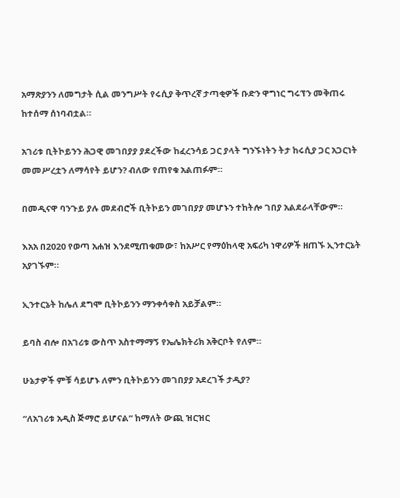አማጽያንን ለመግታት ሲል መንግሥት የሩሲያ ቅጥረኛ ታጣቂዎች ቡድን ዋግነር ግሩፕን መቅጠሩ ከተሰማ ሰነባብቷል።

አገሪቱ ቢትኮይንን ሕጋዊ መገበያያ ያደረችው ከፈረንሳይ ጋር ያላት ግንኙነትን ትታ ከሩሲያ ጋር አጋርነት መመሥረቷን ለማሳየት ይሆን? ብለው የጠየቁ አልጠፉም።

በመዲናዋ ባንጉይ ያሉ መደብሮች ቢትኮይን መገበያያ መሆኑን ተከትሎ ገበያ አልደራላቸውም።

እአአ በ2020 የወጣ አሐዝ እንደሚጠቁመው፣ ከአሥር የማዕከላዊ አፍሪካ ነዋሪዎች ዘጠኙ ኢንተርኔት አያገኙም።

ኢንተርኔት ከሌለ ደግሞ ቢትኮይንን ማንቀሳቀስ አይቻልም።

ይባስ ብሎ በአገሪቱ ውስጥ አስተማማኝ የኤሌክትሪክ አቅርቦት የለም።

ሁኔታዎች ምቹ ሳይሆኑ ለምን ቢትኮይንን መገበያያ አደረገች ታዲያ?

“ለአገሪቱ አዲስ ጅማሮ ይሆናል” ከማለት ውጪ ዝርዝር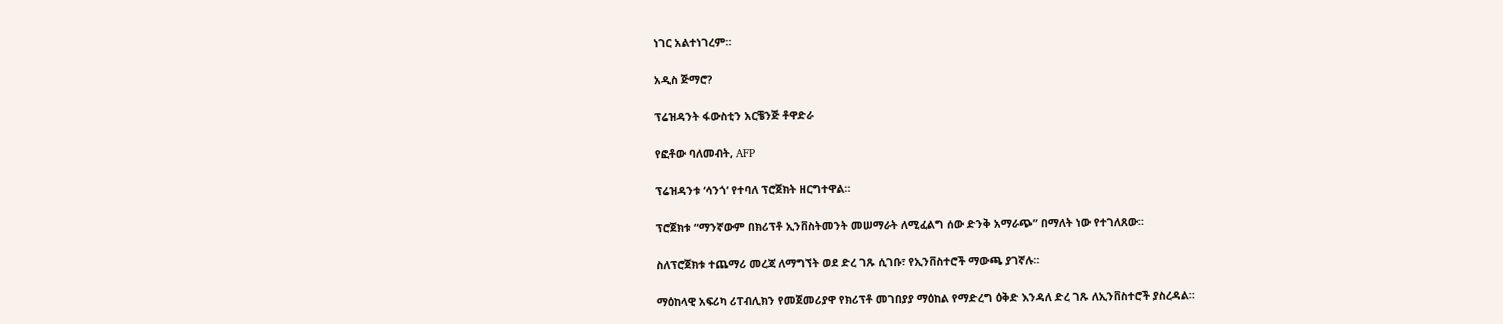ነገር አልተነገረም።

አዲስ ጅማሮ?

ፕሬዝዳንት ፋውስቲን አርቼንጅ ቶዋድራ

የፎቶው ባለመብት, AFP

ፕሬዝዳንቱ ‘ሳንጎ’ የተባለ ፕሮጀክት ዘርግተዋል።

ፕሮጀክቱ “ማንኛውም በክሪፕቶ ኢንቨስትመንት መሠማራት ለሚፈልግ ሰው ድንቅ አማራጭ” በማለት ነው የተገለጸው።

ስለፕሮጀክቱ ተጨማሪ መረጃ ለማግኘት ወደ ድረ ገጹ ሲገቡ፣ የኢንቨስተሮች ማውጫ ያገኛሉ።

ማዕከላዊ አፍሪካ ሪፐብሊክን የመጀመሪያዋ የክሪፕቶ መገበያያ ማዕከል የማድረግ ዕቅድ እንዳለ ድረ ገጹ ለኢንቨስተሮች ያስረዳል።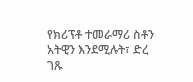የክሪፕቶ ተመራማሪ ስቶን አትዊን እንደሚሉት፣ ድረ ገጹ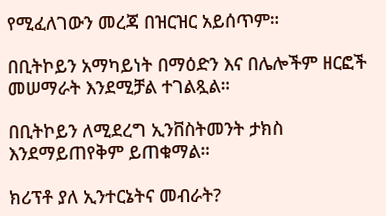የሚፈለገውን መረጃ በዝርዝር አይሰጥም።

በቢትኮይን አማካይነት በማዕድን እና በሌሎችም ዘርፎች መሠማራት እንደሚቻል ተገልጿል።

በቢትኮይን ለሚደረግ ኢንቨስትመንት ታክስ እንደማይጠየቅም ይጠቁማል።

ክሪፕቶ ያለ ኢንተርኔትና መብራት?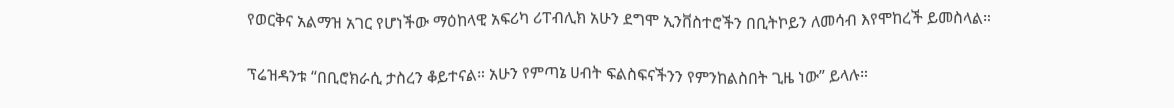የወርቅና አልማዝ አገር የሆነችው ማዕከላዊ አፍሪካ ሪፐብሊክ አሁን ደግሞ ኢንቨስተሮችን በቢትኮይን ለመሳብ እየሞከረች ይመስላል።

ፕሬዝዳንቱ “በቢሮክራሲ ታስረን ቆይተናል። አሁን የምጣኔ ሀብት ፍልስፍናችንን የምንከልስበት ጊዜ ነው” ይላሉ።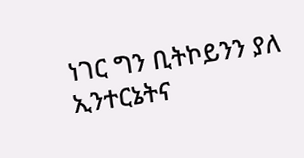ነገር ግን ቢትኮይንን ያለ ኢንተርኔትና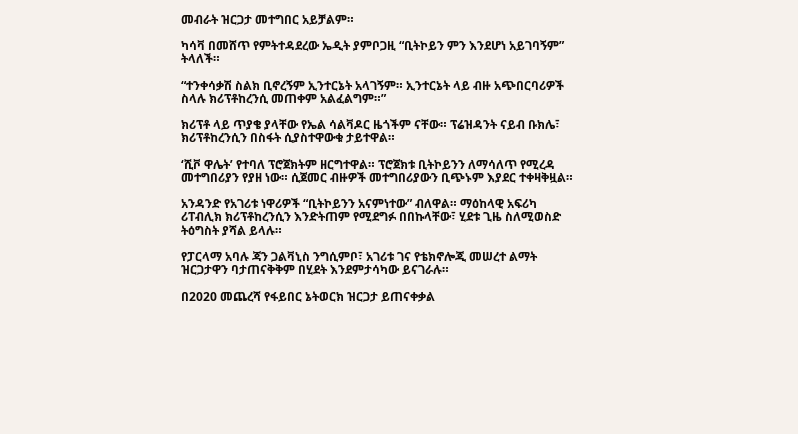መብራት ዝርጋታ መተግበር አይቻልም።

ካሳቫ በመሸጥ የምትተዳደረው ኤዲት ያምቦጋዚ “ቢትኮይን ምን እንደሆነ አይገባኝም” ትላለች።

“ተንቀሳቃሽ ስልክ ቢኖረኝም ኢንተርኔት አላገኝም። ኢንተርኔት ላይ ብዙ አጭበርባሪዎች ስላሉ ክሪፕቶከረንሲ መጠቀም አልፈልግም።”

ክሪፕቶ ላይ ጥያቄ ያላቸው የኤል ሳልቫዶር ዜጎችም ናቸው። ፕሬዝዳንት ናይብ ቡክሌ፣ ክሪፕቶከረንሲን በስፋት ሲያስተዋውቁ ታይተዋል።

‘ሺቮ ዋሌት’ የተባለ ፕሮጀክትም ዘርግተዋል። ፕሮጀክቱ ቢትኮይንን ለማሳለጥ የሚረዳ መተግበሪያን የያዘ ነው። ሲጀመር ብዙዎች መተግበሪያውን ቢጭኑም እያደር ተቀዛቅዟል።

አንዳንድ የአገሪቱ ነዋሪዎች “ቢትኮይንን አናምነተው” ብለዋል። ማዕከላዊ አፍሪካ ሪፐብሊክ ክሪፕቶከረንሲን እንድትጠም የሚደግፉ በበኩላቸው፣ ሂደቱ ጊዜ ስለሚወስድ ትዕግስት ያሻል ይላሉ።

የፓርላማ አባሉ ጃን ጋልቫኒስ ንግሲምቦ፣ አገሪቱ ገና የቴክኖሎጂ መሠረተ ልማት ዝርጋታዋን ባታጠናቅቅም በሂደት እንደምታሳካው ይናገራሉ።

በ2020 መጨረሻ የፋይበር ኔትወርክ ዝርጋታ ይጠናቀቃል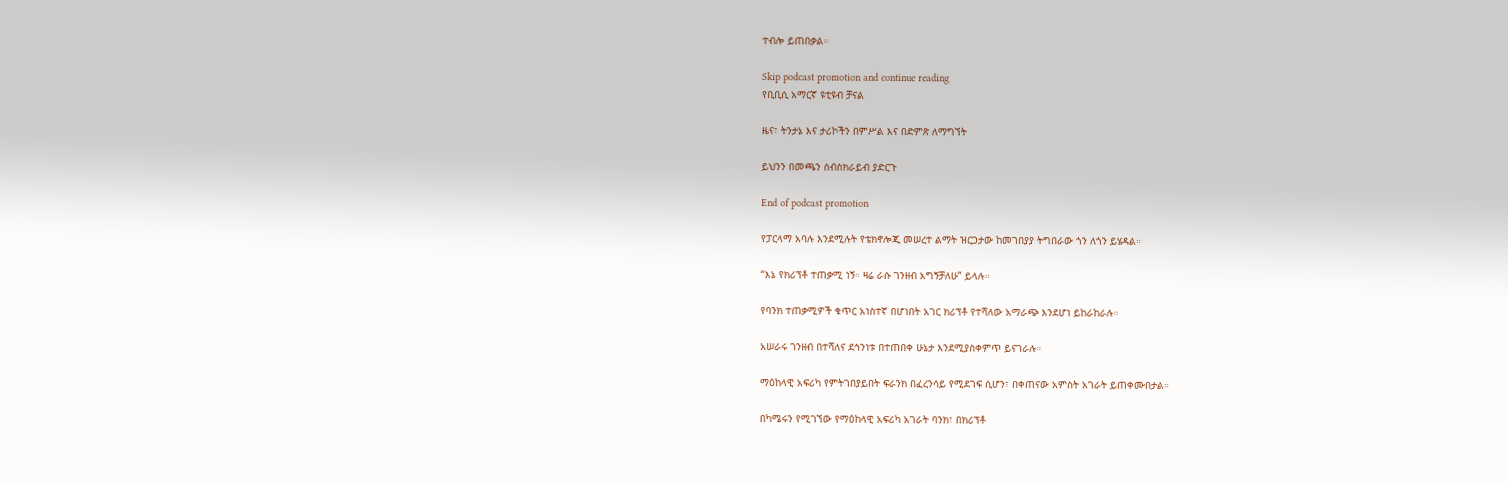ተብሎ ይጠበቃል።

Skip podcast promotion and continue reading
የቢቢሲ አማርኛ ዩቲዩብ ቻናል

ዜና፣ ትንታኔ እና ታሪኮችን በምሥል እና በድምጽ ለማግኘት

ይህንን በመጫን ሰብስክራይብ ያድርጉ

End of podcast promotion

የፓርላማ አባሉ እንደሚሉት የቴክኖሎጂ መሠረተ ልማት ዝርጋታው ከመገበያያ ትግበራው ጎን ለጎን ይሄዳል።

“እኔ የክሪፕቶ ተጠቃሚ ነኝ። ዛሬ ራሱ ገንዘብ አግኝቻለሁ” ይላሉ።

የባንክ ተጠቃሚዎች ቁጥር አነስተኛ በሆነበት አገር ክሪፕቶ የተሻለው አማራጭ እንደሆነ ይከራከራሉ።

አሠራሩ ገንዘብ በተሻለና ደኅንነቱ በተጠበቀ ሁኔታ እንደሚያስቀምጥ ይናገራሉ።

ማዕከላዊ አፍሪካ የምትገበያይበት ፍራንክ በፈረንሳይ የሚደገፍ ሲሆን፣ በቀጠናው አምስት አገራት ይጠቀሙበታል።

በካሜሩን የሚገኘው የማዕከላዊ አፍሪካ አገራት ባንክ፣ በክሪፕቶ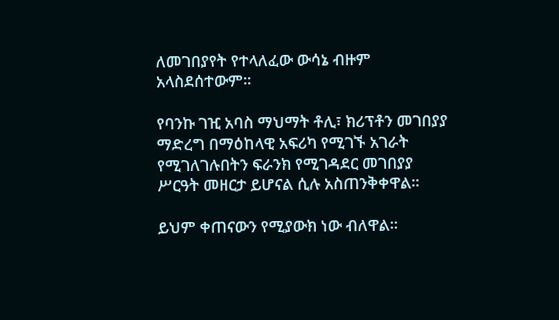ለመገበያየት የተላለፈው ውሳኔ ብዙም አላስደሰተውም።

የባንኩ ገዢ አባስ ማህማት ቶሊ፣ ክሪፕቶን መገበያያ ማድረግ በማዕከላዊ አፍሪካ የሚገኙ አገራት የሚገለገሉበትን ፍራንክ የሚገዳደር መገበያያ ሥርዓት መዘርታ ይሆናል ሲሉ አስጠንቅቀዋል።

ይህም ቀጠናውን የሚያውክ ነው ብለዋል።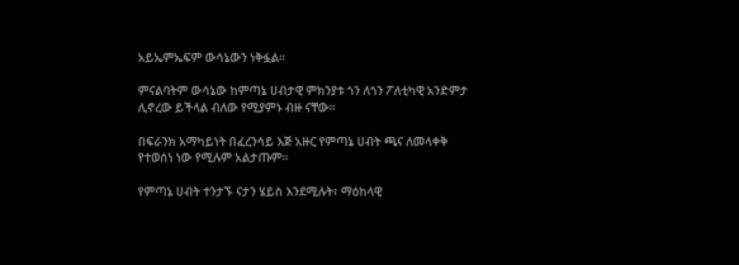አይኤምኤፍም ውሳኔውን ነቅፏል።

ምናልባትም ውሳኔው ከምጣኔ ሀብታዊ ምክንያቱ ጎን ለጎን ፖለቲካዊ አንድምታ ሊኖረው ይችላል ብለው የሚያምኑ ብዙ ናቸው።

በፍራንክ አማካይነት በፈረንሳይ እጅ አዙር የምጣኔ ሀብት ጫና ለመላቀቅ የተወሰነ ነው የሚሉም አልታጡም።

የምጣኔ ሀብት ተንታኙ ናታን ሄይስ እንደሚሉት፣ ማዕከላዊ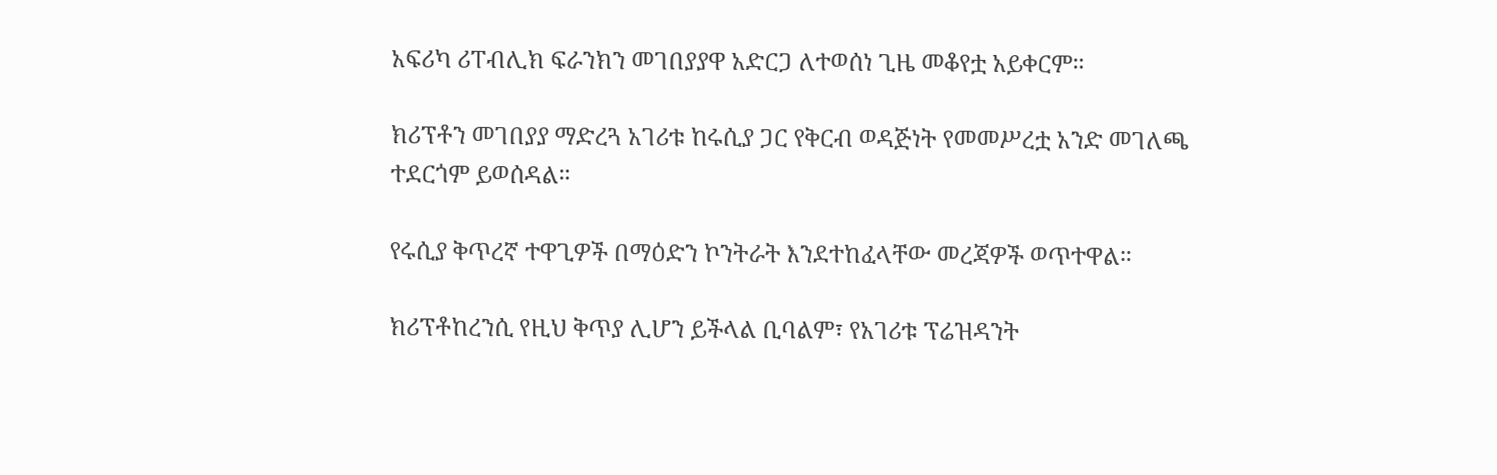አፍሪካ ሪፐብሊክ ፍራንክን መገበያያዋ አድርጋ ለተወሰነ ጊዜ መቆየቷ አይቀርም።

ክሪፕቶን መገበያያ ማድረጓ አገሪቱ ከሩሲያ ጋር የቅርብ ወዳጅነት የመመሥረቷ አንድ መገለጫ ተደርጎም ይወሰዳል።

የሩሲያ ቅጥረኛ ተዋጊዎች በማዕድን ኮንትራት እንደተከፈላቸው መረጃዎች ወጥተዋል።

ክሪፕቶከረንሲ የዚህ ቅጥያ ሊሆን ይችላል ቢባልም፣ የአገሪቱ ፕሬዝዳንት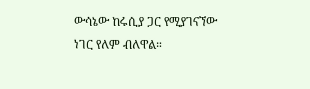ውሳኔው ከሩሲያ ጋር የሚያገናኘው ነገር የለም ብለዋል።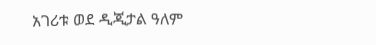አገሪቱ ወደ ዲጂታል ዓለም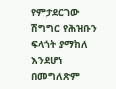የምታደርገው ሽግግር የሕዝቡን ፍላጎት ያማከለ እንደሆነ በመግለጽም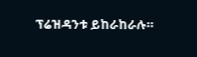ፕሬዝዳንቱ ይከራከራሉ።